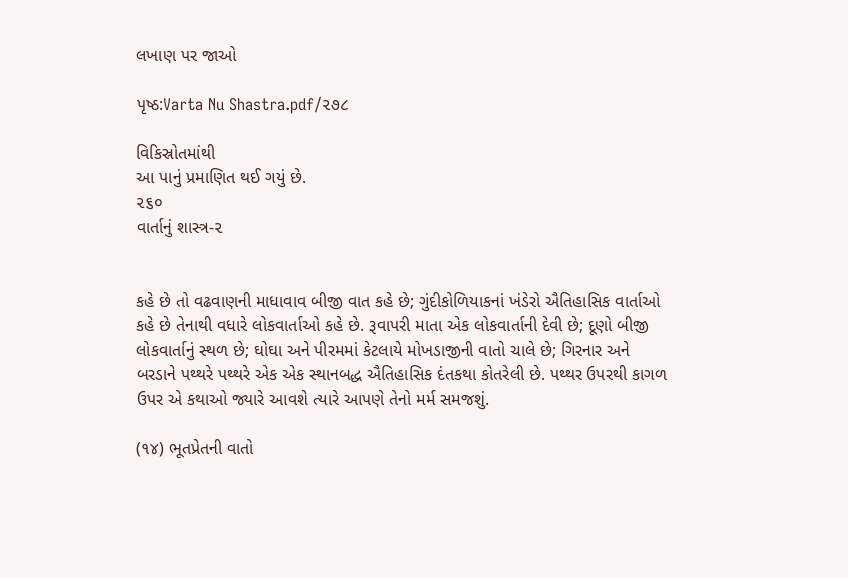લખાણ પર જાઓ

પૃષ્ઠ:Varta Nu Shastra.pdf/૨૭૮

વિકિસ્રોતમાંથી
આ પાનું પ્રમાણિત થઈ ગયું છે.
૨૬૦
વાર્તાનું શાસ્ત્ર-૨


કહે છે તો વઢવાણની માધાવાવ બીજી વાત કહે છે; ગુંદીકોળિયાકનાં ખંડેરો ઐતિહાસિક વાર્તાઓ કહે છે તેનાથી વધારે લોકવાર્તાઓ કહે છે. રૂવાપરી માતા એક લોકવાર્તાની દેવી છે; દૂણો બીજી લોકવાર્તાનું સ્થળ છે; ઘોઘા અને પીરમમાં કેટલાયે મોખડાજીની વાતો ચાલે છે; ગિરનાર અને બરડાને પથ્થરે પથ્થરે એક એક સ્થાનબદ્ધ ઐતિહાસિક દંતકથા કોતરેલી છે. પથ્થર ઉપરથી કાગળ ઉપર એ કથાઓ જ્યારે આવશે ત્યારે આપણે તેનો મર્મ સમજશું.

(૧૪) ભૂતપ્રેતની વાતો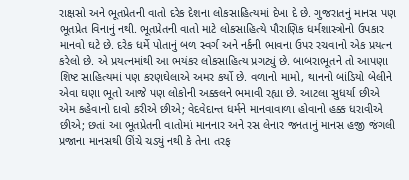રાક્ષસો અને ભૂતપ્રેતની વાતો દરેક દેશના લોકસાહિત્યમાં દેખા દે છે. ગુજરાતનું માનસ પણ ભૂતપ્રેત વિનાનું નથી. ભૂતપ્રેતની વાતો માટે લોકસાહિત્યે પૌરાણિક ધર્મશાસ્ત્રોનો ઉપકાર માનવો ઘટે છે. દરેક ધર્મે પોતાનું બળ સ્વર્ગ અને નર્કની ભાવના ઉપર રચવાનો એક પ્રયત્ન કરેલો છે. એ પ્રયત્નમાંથી આ ભયંકર લોકસાહિત્ય પ્રગટ્યું છે. બાબરાભૂતને તો આપણા શિષ્ટ સાહિત્યમાં પણ કરણઘેલાએ અમર કર્યો છે. વળાનો મામો, થાનનો બાંડિયો બેલીને એવા ઘણા ભૂતો આજે પણ લોકોની અક્કલને ભમાવી રહ્યા છે. આટલા સુધર્યા છીએ એમ કહેવાનો દાવો કરીએ છીએ; વેદવેદાન્ત ધર્મને માનવાવાળા હોવાનો હક્ક ધરાવીએ છીએ; છતાં આ ભૂતપ્રેતની વાતોમાં માનનાર અને રસ લેનાર જનતાનું માનસ હજી જંગલી પ્રજાના માનસથી ઊંચે ચડ્યું નથી કે તેના તરફ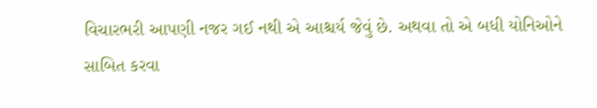વિચારભરી આપણી નજર ગઈ નથી એ આશ્ચર્ય જેવું છે. અથવા તો એ બધી યોનિઓને સાબિત કરવા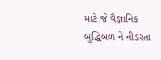માટે જે વૈજ્ઞાનિક બુદ્ધિબળ ને નીડરતા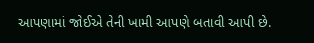આપણામાં જોઈએ તેની ખામી આપણે બતાવી આપી છે.